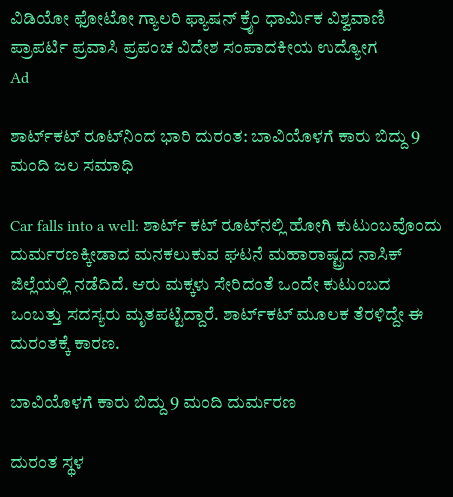ವಿಡಿಯೋ ಫೋಟೋ ಗ್ಯಾಲರಿ ಫ್ಯಾಷನ್ ಕ್ರೈಂ ಧಾರ್ಮಿಕ ವಿಶ್ವವಾಣಿ ಪ್ರಾಪರ್ಟಿ ಪ್ರವಾಸಿ ಪ್ರಪಂಚ ವಿದೇಶ ಸಂಪಾದಕೀಯ ಉದ್ಯೋಗ
Ad

ಶಾರ್ಟ್‌ಕಟ್ ರೂಟ್‌ನಿಂದ ಭಾರಿ ದುರಂತ: ಬಾವಿಯೊಳಗೆ ಕಾರು ಬಿದ್ದು 9 ಮಂದಿ ಜಲ ಸಮಾಧಿ

Car falls into a well: ಶಾರ್ಟ್ ಕಟ್ ರೂಟ್‌ನಲ್ಲಿ ಹೋಗಿ ಕುಟುಂಬವೊಂದು ದುರ್ಮರಣಕ್ಕೀಡಾದ ಮನಕಲುಕುವ ಘಟನೆ ಮಹಾರಾಷ್ಟ್ರದ ನಾಸಿಕ್ ಜಿಲ್ಲೆಯಲ್ಲಿ ನಡೆದಿದೆ. ಆರು ಮಕ್ಕಳು ಸೇರಿದಂತೆ ಒಂದೇ ಕುಟುಂಬದ ಒಂಬತ್ತು ಸದಸ್ಯರು ಮೃತಪಟ್ಟಿದ್ದಾರೆ. ಶಾರ್ಟ್‌ಕಟ್ ಮೂಲಕ ತೆರಳಿದ್ದೇ ಈ ದುರಂತಕ್ಕೆ ಕಾರಣ.

ಬಾವಿಯೊಳಗೆ ಕಾರು ಬಿದ್ದು 9 ಮಂದಿ ದುರ್ಮರಣ

ದುರಂತ ಸ್ಥಳ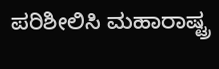ಪರಿಶೀಲಿಸಿ ಮಹಾರಾಷ್ಟ್ರ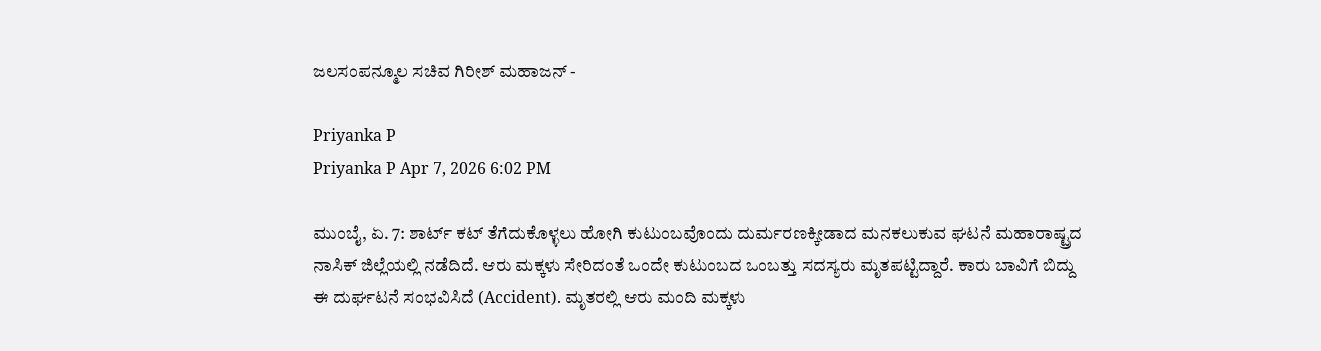ಜಲಸಂಪನ್ಮೂಲ ಸಚಿವ ಗಿರೀಶ್ ಮಹಾಜನ್ -

Priyanka P
Priyanka P Apr 7, 2026 6:02 PM

ಮುಂಬೈ, ಏ. 7: ಶಾರ್ಟ್ ಕಟ್ ತೆಗೆದುಕೊಳ್ಳಲು ಹೋಗಿ ಕುಟುಂಬವೊಂದು ದುರ್ಮರಣಕ್ಕೀಡಾದ ಮನಕಲುಕುವ ಘಟನೆ ಮಹಾರಾಷ್ಟ್ರದ ನಾಸಿಕ್ ಜಿಲ್ಲೆಯಲ್ಲಿ ನಡೆದಿದೆ. ಆರು ಮಕ್ಕಳು ಸೇರಿದಂತೆ ಒಂದೇ ಕುಟುಂಬದ ಒಂಬತ್ತು ಸದಸ್ಯರು ಮೃತಪಟ್ಟಿದ್ದಾರೆ. ಕಾರು ಬಾವಿಗೆ ಬಿದ್ದು ಈ ದುರ್ಘಟನೆ ಸಂಭವಿಸಿದೆ (Accident). ಮೃತರಲ್ಲಿ ಆರು ಮಂದಿ ಮಕ್ಕಳು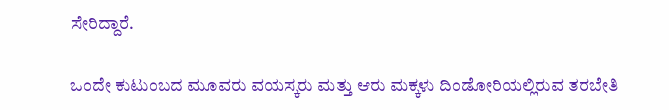ಸೇರಿದ್ದಾರೆ.

ಒಂದೇ ಕುಟುಂಬದ ಮೂವರು ವಯಸ್ಕರು ಮತ್ತು ಆರು ಮಕ್ಕಳು ದಿಂಡೋರಿಯಲ್ಲಿರುವ ತರಬೇತಿ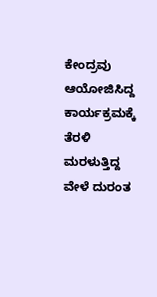ಕೇಂದ್ರವು ಆಯೋಜಿಸಿದ್ದ ಕಾರ್ಯಕ್ರಮಕ್ಕೆ ತೆರಳಿ ಮರಳುತ್ತಿದ್ದ ವೇಳೆ ದುರಂತ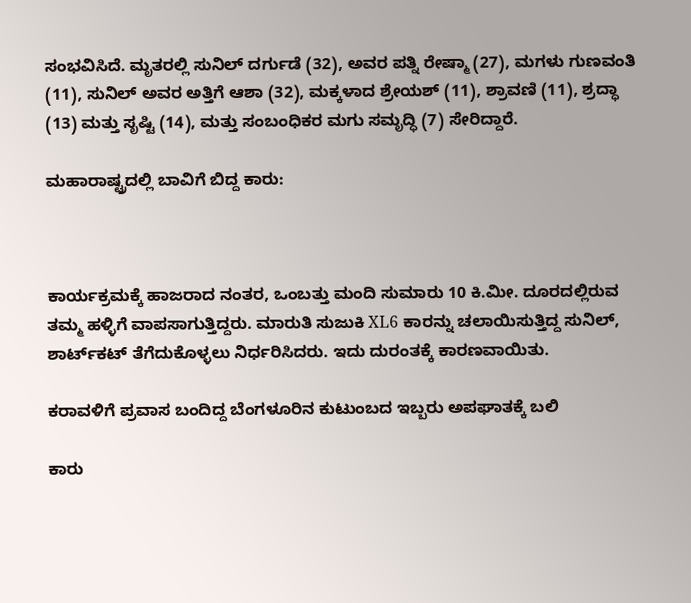ಸಂಭವಿಸಿದೆ. ಮೃತರಲ್ಲಿ ಸುನಿಲ್ ದರ್ಗುಡೆ (32), ಅವರ ಪತ್ನಿ ರೇಷ್ಮಾ (27), ಮಗಳು ಗುಣವಂತಿ (11), ಸುನಿಲ್ ಅವರ ಅತ್ತಿಗೆ ಆಶಾ (32), ಮಕ್ಕಳಾದ ಶ್ರೇಯಶ್ (11), ಶ್ರಾವಣಿ (11), ಶ್ರದ್ಧಾ (13) ಮತ್ತು ಸೃಷ್ಟಿ (14), ಮತ್ತು ಸಂಬಂಧಿಕರ ಮಗು ಸಮೃದ್ಧಿ (7) ಸೇರಿದ್ದಾರೆ.

ಮಹಾರಾಷ್ಟ್ರದಲ್ಲಿ ಬಾವಿಗೆ ಬಿದ್ದ ಕಾರು:



ಕಾರ್ಯಕ್ರಮಕ್ಕೆ ಹಾಜರಾದ ನಂತರ, ಒಂಬತ್ತು ಮಂದಿ ಸುಮಾರು 10 ಕಿ.ಮೀ. ದೂರದಲ್ಲಿರುವ ತಮ್ಮ ಹಳ್ಳಿಗೆ ವಾಪಸಾಗುತ್ತಿದ್ದರು. ಮಾರುತಿ ಸುಜುಕಿ XL6 ಕಾರನ್ನು ಚಲಾಯಿಸುತ್ತಿದ್ದ ಸುನಿಲ್, ಶಾರ್ಟ್‌ಕಟ್ ತೆಗೆದುಕೊಳ್ಳಲು ನಿರ್ಧರಿಸಿದರು. ಇದು ದುರಂತಕ್ಕೆ ಕಾರಣವಾಯಿತು.

ಕರಾವಳಿಗೆ ಪ್ರವಾಸ ಬಂದಿದ್ದ ಬೆಂಗಳೂರಿನ ಕುಟುಂಬದ ಇಬ್ಬರು ಅಪಘಾತಕ್ಕೆ ಬಲಿ

ಕಾರು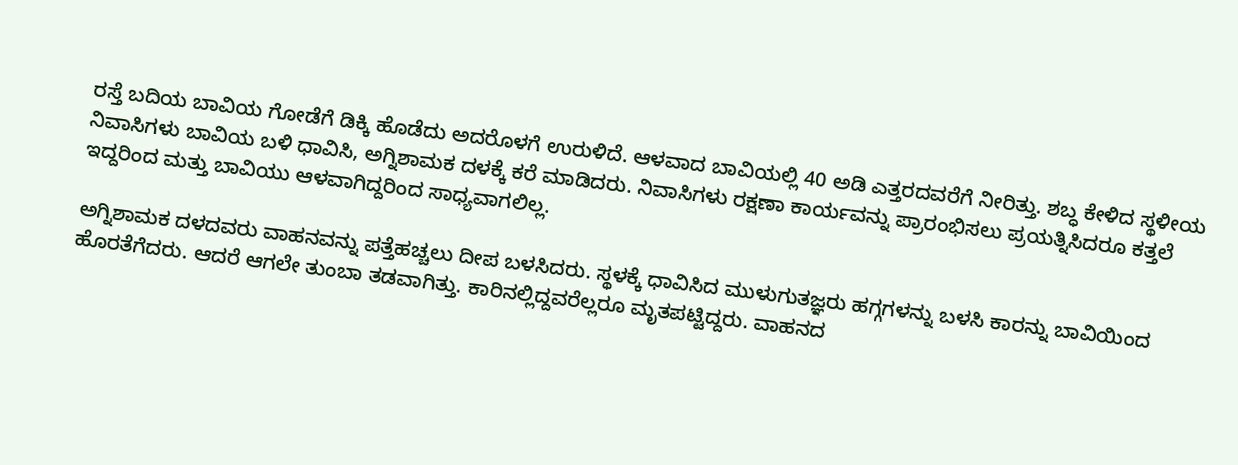ರಸ್ತೆ ಬದಿಯ ಬಾವಿಯ ಗೋಡೆಗೆ ಡಿಕ್ಕಿ ಹೊಡೆದು ಅದರೊಳಗೆ ಉರುಳಿದೆ. ಆಳವಾದ ಬಾವಿಯಲ್ಲಿ 40 ಅಡಿ ಎತ್ತರದವರೆಗೆ ನೀರಿತ್ತು. ಶಬ್ಧ ಕೇಳಿದ ಸ್ಥಳೀಯ ನಿವಾಸಿಗಳು ಬಾವಿಯ ಬಳಿ ಧಾವಿಸಿ, ಅಗ್ನಿಶಾಮಕ ದಳಕ್ಕೆ ಕರೆ ಮಾಡಿದರು. ನಿವಾಸಿಗಳು ರಕ್ಷಣಾ ಕಾರ್ಯವನ್ನು ಪ್ರಾರಂಭಿಸಲು ಪ್ರಯತ್ನಿಸಿದರೂ ಕತ್ತಲೆ ಇದ್ದರಿಂದ ಮತ್ತು ಬಾವಿಯು ಆಳವಾಗಿದ್ದರಿಂದ ಸಾಧ್ಯವಾಗಲಿಲ್ಲ.

ಅಗ್ನಿಶಾಮಕ ದಳದವರು ವಾಹನವನ್ನು ಪತ್ತೆಹಚ್ಚಲು ದೀಪ ಬಳಸಿದರು. ಸ್ಥಳಕ್ಕೆ ಧಾವಿಸಿದ ಮುಳುಗುತಜ್ಞರು ಹಗ್ಗಗಳನ್ನು ಬಳಸಿ ಕಾರನ್ನು ಬಾವಿಯಿಂದ ಹೊರತೆಗೆದರು. ಆದರೆ ಆಗಲೇ ತುಂಬಾ ತಡವಾಗಿತ್ತು. ಕಾರಿನಲ್ಲಿದ್ದವರೆಲ್ಲರೂ ಮೃತಪಟ್ಟಿದ್ದರು. ವಾಹನದ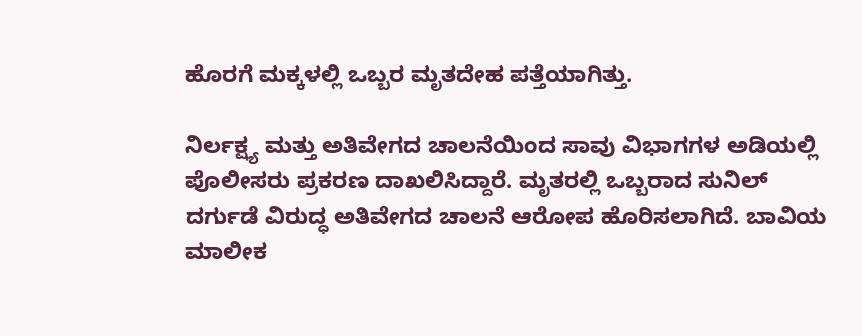ಹೊರಗೆ ಮಕ್ಕಳಲ್ಲಿ ಒಬ್ಬರ ಮೃತದೇಹ ಪತ್ತೆಯಾಗಿತ್ತು.

ನಿರ್ಲಕ್ಷ್ಯ ಮತ್ತು ಅತಿವೇಗದ ಚಾಲನೆಯಿಂದ ಸಾವು ವಿಭಾಗಗಳ ಅಡಿಯಲ್ಲಿ ಪೊಲೀಸರು ಪ್ರಕರಣ ದಾಖಲಿಸಿದ್ದಾರೆ. ಮೃತರಲ್ಲಿ ಒಬ್ಬರಾದ ಸುನಿಲ್ ದರ್ಗುಡೆ ವಿರುದ್ಧ ಅತಿವೇಗದ ಚಾಲನೆ ಆರೋಪ ಹೊರಿಸಲಾಗಿದೆ. ಬಾವಿಯ ಮಾಲೀಕ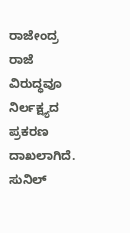ರಾಜೇಂದ್ರ ರಾಜೆ ವಿರುದ್ಧವೂ ನಿರ್ಲಕ್ಷ್ಯದ ಪ್ರಕರಣ ದಾಖಲಾಗಿದೆ. ಸುನಿಲ್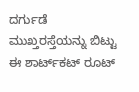ದರ್ಗುಡೆ ಮುಖ್ತರಸ್ತೆಯನ್ನು ಬಿಟ್ಟು ಈ ಶಾರ್ಟ್‌ಕಟ್‌ ರೂಟ್‌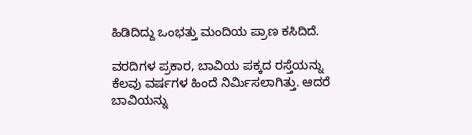ಹಿಡಿದಿದ್ದು ಒಂಭತ್ತು ಮಂದಿಯ ಪ್ರಾಣ ಕಸಿದಿದೆ.

ವರದಿಗಳ ಪ್ರಕಾರ, ಬಾವಿಯ ಪಕ್ಕದ ರಸ್ತೆಯನ್ನು ಕೆಲವು ವರ್ಷಗಳ ಹಿಂದೆ ನಿರ್ಮಿಸಲಾಗಿತ್ತು. ಆದರೆ ಬಾವಿಯನ್ನು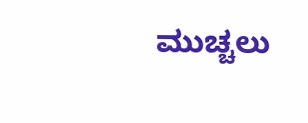ಮುಚ್ಚಲು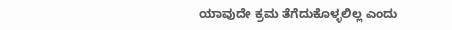ಯಾವುದೇ ಕ್ರಮ ತೆಗೆದುಕೊಳ್ಳಲಿಲ್ಲ ಎಂದು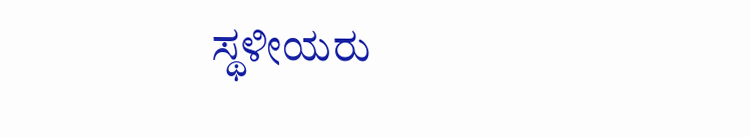ಸ್ಥಳೀಯರು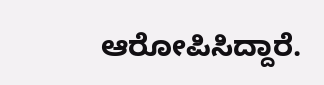ಆರೋಪಿಸಿದ್ದಾರೆ.